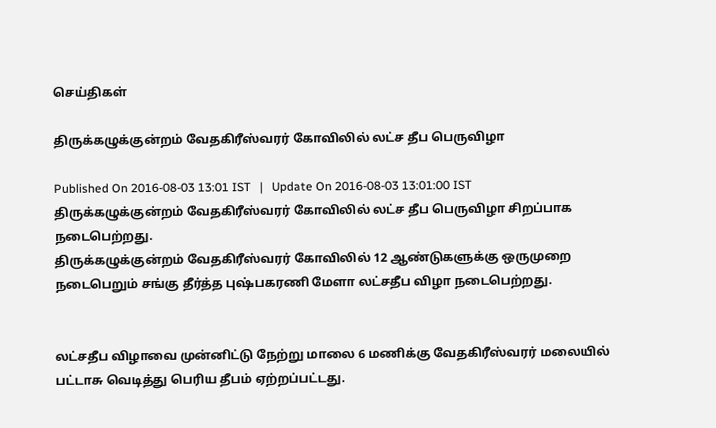செய்திகள்

திருக்கழுக்குன்றம் வேதகிரீஸ்வரர் கோவிலில் லட்ச தீப பெருவிழா

Published On 2016-08-03 13:01 IST   |   Update On 2016-08-03 13:01:00 IST
திருக்கழுக்குன்றம் வேதகிரீஸ்வரர் கோவிலில் லட்ச தீப பெருவிழா சிறப்பாக நடைபெற்றது.
திருக்கழுக்குன்றம் வேதகிரீஸ்வரர் கோவிலில் 12 ஆண்டுகளுக்கு ஒருமுறை நடைபெறும் சங்கு தீர்த்த புஷ்பகரணி மேளா லட்சதீப விழா நடைபெற்றது.


லட்சதீப விழாவை முன்னிட்டு நேற்று மாலை 6 மணிக்கு வேதகிரீஸ்வரர் மலையில் பட்டாசு வெடித்து பெரிய தீபம் ஏற்றப்பட்டது.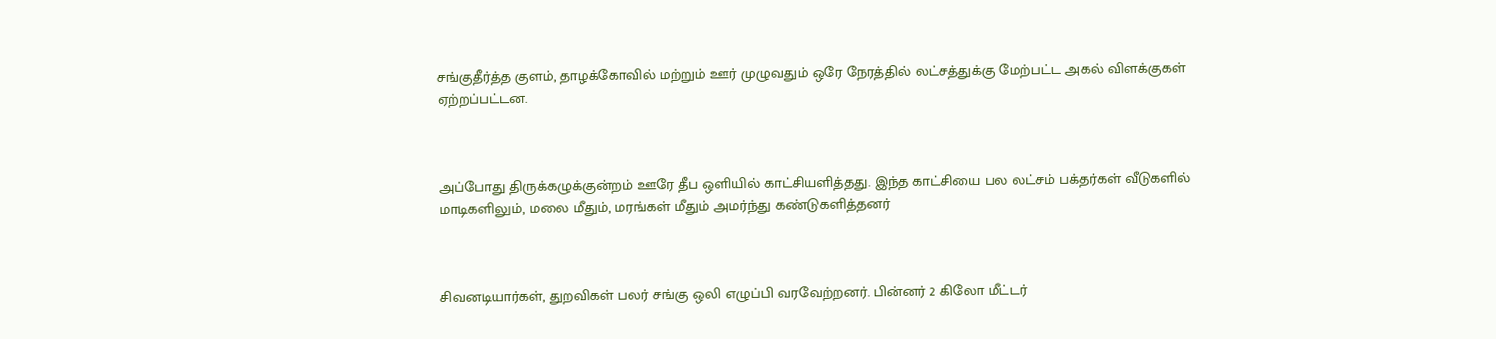சங்குதீர்த்த குளம், தாழக்கோவில் மற்றும் ஊர் முழுவதும் ஒரே நேரத்தில் லட்சத்துக்கு மேற்பட்ட அகல் விளக்குகள் ஏற்றப்பட்டன.



அப்போது திருக்கழுக்குன்றம் ஊரே தீப ஒளியில் காட்சியளித்தது. இந்த காட்சியை பல லட்சம் பக்தர்கள் வீடுகளில் மாடிகளிலும், மலை மீதும், மரங்கள் மீதும் அமர்ந்து கண்டுகளித்தனர்



சிவனடியார்கள், துறவிகள் பலர் சங்கு ஒலி எழுப்பி வரவேற்றனர். பின்னர் 2 கிலோ மீட்டர்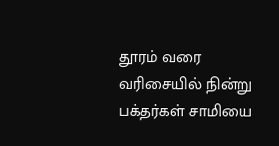தூரம் வரை வரிசையில் நின்று பக்தர்கள் சாமியை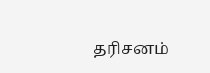தரிசனம்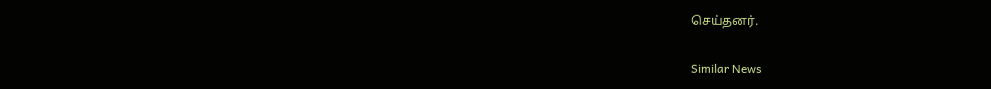செய்தனர்.

Similar News